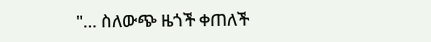"… ስለውጭ ዜጎች ቀጠለች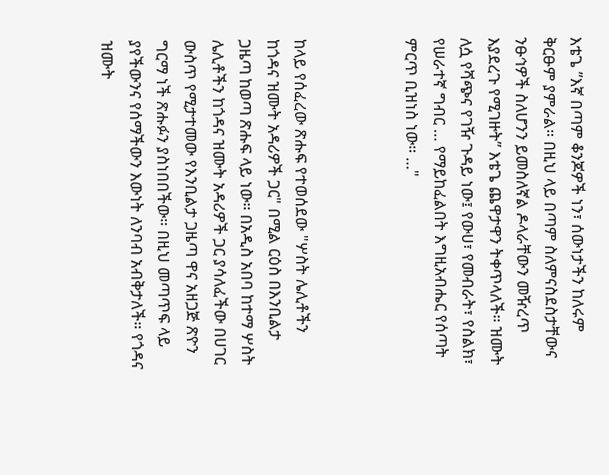እቴጌ ”እኛ በጣም ቆንጆዎች ነን፣ ሰውነታችን ከለሩም ቅርፁም ያምራል። በዚህ ላይ በጣም ስለምናስደስታቸውና ንፁኅዎች ስለሆንን ይመስለኛል ዶላራቸውን መዥረጥ እያደረጉ የሚገዙት” እቴጌ ጨዋታዋን ትቀጥላለች። ዝሙት ለሷ የሻጭና የገዥ ጉዳይ ነው፤ የውሀ፣ የመብራት፣ የስልክ፣ የሠራተኛ ግብር … የማይከፈልበት እግዚአብሔር የሰጣት ምርጥ ቢዝነስ ነው። …"



ከላይ የሰፈረው ጽሑፍ የተወሰደው "ሦስት ሌሊቶችን ከጎዳና ዝሙት አዳሪዎች ጋር" በሚል ርዕስ በእንቢልታ ጋዜጣ ከወጣ ጽሑፍ ላይ ነው። በአዲስ አበባ ከተማ ሦስት ሌሊቶችን ከጎዳና ዝሙት አዳሪዎች ጋር ያሳለፈችው በሀገር ውስጥ የሚታተመው የእንቢልታ ጋዜጣ ዋና አዘጋጅ ጽዮን ግርማ ነች ጽሑፉን ያስነበበችው። በዚህ መጣጥፍ ላይ ያየችውንና የሰማችውን እውነት ለንባብ አብቅታለች። የጎዳና ዝሙት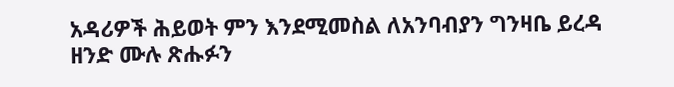አዳሪዎች ሕይወት ምን እንደሚመስል ለአንባብያን ግንዛቤ ይረዳ ዘንድ ሙሉ ጽሑፉን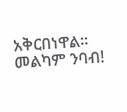አቅርበነዋል። መልካም ንባብ!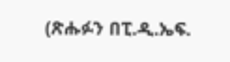(ጽሑፉን በፒ.ዲ.ኤፍ.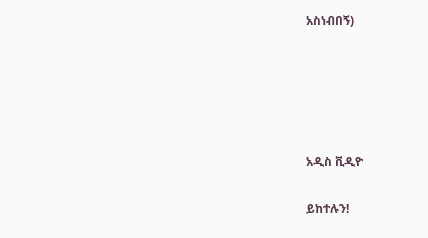አስነብበኝ)





አዲስ ቪዲዮ

ይከተሉን!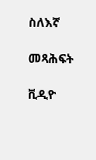ስለእኛ

መጻሕፍት

ቪዲዮ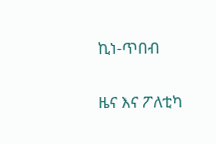ኪነ-ጥበብ

ዜና እና ፖለቲካ